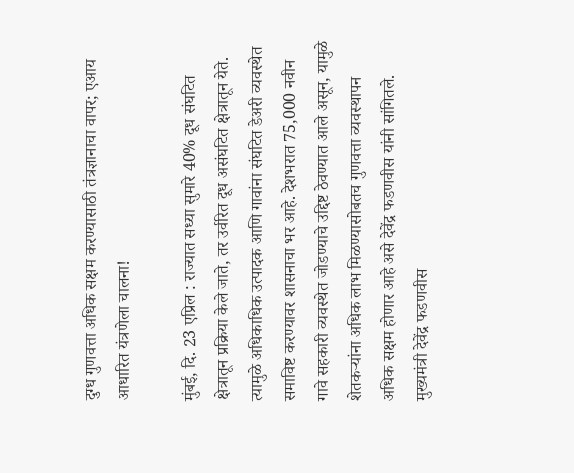दुग्ध गुणवत्ता अधिक सक्षम करण्यासाठी तंत्रज्ञानाचा वापर; एआय आधारित यंत्रणेला चालना!

मुंबई, दि. 23 एप्रिल : राज्यात सध्या सुमारे 40% दूध संघटित क्षेत्रातून प्रक्रिया केले जाते, तर उर्वरित दूध असंघटित क्षेत्रातून येते. त्यामुळे अधिकाधिक उत्पादक आणि गावांना संघटित डेअरी व्यवस्थेत समाविष्ट करण्यावर शासनाचा भर आहे. देशभरात 75,000 नवीन गावे सहकारी व्यवस्थेत जोडण्याचे उद्दिष्ट ठेवण्यात आले असून, यामुळे शेतकऱ्यांना अधिक लाभ मिळण्यासोबतच गुणवत्ता व्यवस्थापन अधिक सक्षम होणार आहे असे देवेंद्र फडणवीस यांनी सांगितले. मुख्यमंत्री देवेंद्र फडणवीस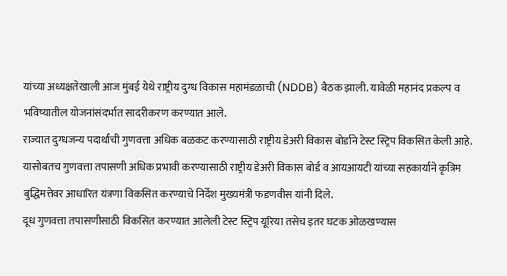यांच्या अध्यक्षतेखाली आज मुंबई येथे राष्ट्रीय दुग्ध विकास महामंडळाची (NDDB) बैठक झाली. यावेळी महानंद प्रकल्प व भविष्यातील योजनांसंदर्भात सादरीकरण करण्यात आले.
राज्यात दुग्धजन्य पदार्थांची गुणवत्ता अधिक बळकट करण्यासाठी राष्ट्रीय डेअरी विकास बोर्डाने टेस्ट स्ट्रिप विकसित केली आहे. यासोबतच गुणवत्ता तपासणी अधिक प्रभावी करण्यासाठी राष्ट्रीय डेअरी विकास बोर्ड व आयआयटी यांच्या सहकार्याने कृत्रिम बुद्धिमत्तेवर आधारित यंत्रणा विकसित करण्याचे निर्देश मुख्यमंत्री फडणवीस यांनी दिले.
दूध गुणवत्ता तपासणीसाठी विकसित करण्यात आलेली टेस्ट स्ट्रिप यूरिया तसेच इतर घटक ओळखण्यास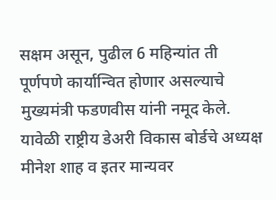सक्षम असून, पुढील 6 महिन्यांत ती पूर्णपणे कार्यान्वित होणार असल्याचे मुख्यमंत्री फडणवीस यांनी नमूद केले.
यावेळी राष्ट्रीय डेअरी विकास बोर्डचे अध्यक्ष मीनेश शाह व इतर मान्यवर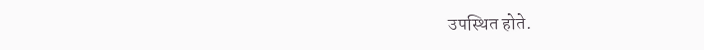उपस्थित होते.